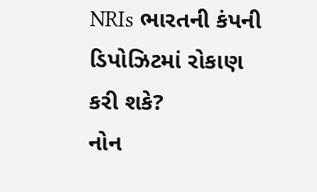NRIs ભારતની કંપની ડિપોઝિટમાં રોકાણ કરી શકે?
નોન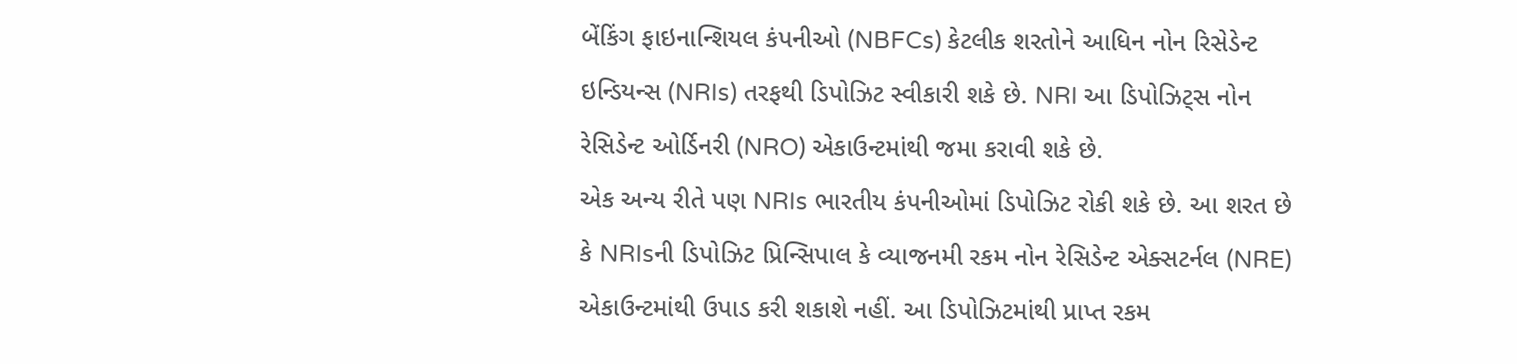બેંકિંગ ફાઇનાન્શિયલ કંપનીઓ (NBFCs) કેટલીક શરતોને આધિન નોન રિસેડેન્ટ ઇન્ડિયન્સ (NRIs) તરફથી ડિપોઝિટ સ્વીકારી શકે છે. NRI આ ડિપોઝિટ્સ નોન રેસિડેન્ટ ઓર્ડિનરી (NRO) એકાઉન્ટમાંથી જમા કરાવી શકે છે.
એક અન્ય રીતે પણ NRIs ભારતીય કંપનીઓમાં ડિપોઝિટ રોકી શકે છે. આ શરત છે કે NRIsની ડિપોઝિટ પ્રિન્સિપાલ કે વ્યાજનમી રકમ નોન રેસિડેન્ટ એક્સટર્નલ (NRE) એકાઉન્ટમાંથી ઉપાડ કરી શકાશે નહીં. આ ડિપોઝિટમાંથી પ્રાપ્ત રકમ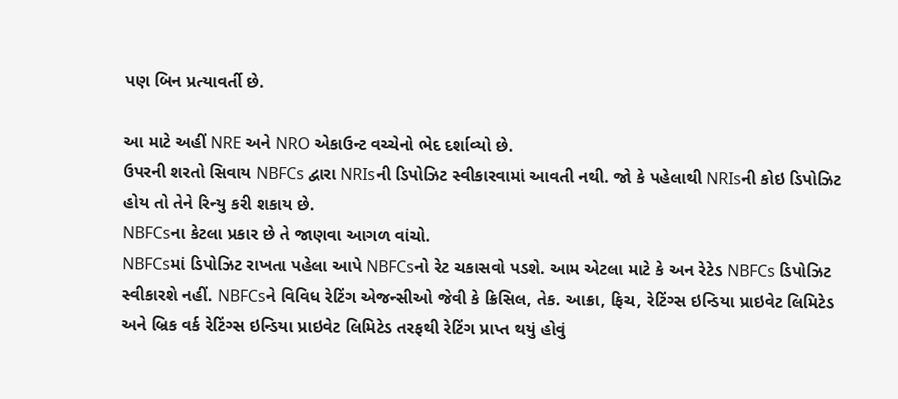પણ બિન પ્રત્યાવર્તી છે.

આ માટે અહીં NRE અને NRO એકાઉન્ટ વચ્ચેનો ભેદ દર્શાવ્યો છે.
ઉપરની શરતો સિવાય NBFCs દ્વારા NRIsની ડિપોઝિટ સ્વીકારવામાં આવતી નથી. જો કે પહેલાથી NRIsની કોઇ ડિપોઝિટ હોય તો તેને રિન્યુ કરી શકાય છે.
NBFCsના કેટલા પ્રકાર છે તે જાણવા આગળ વાંચો.
NBFCsમાં ડિપોઝિટ રાખતા પહેલા આપે NBFCsનો રેટ ચકાસવો પડશે. આમ એટલા માટે કે અન રેટેડ NBFCs ડિપોઝિટ સ્વીકારશે નહીં. NBFCsને વિવિધ રેટિંગ એજન્સીઓ જેવી કે ક્રિસિલ, તેક. આક્રા, ફિચ, રેટિંગ્સ ઇન્ડિયા પ્રાઇવેટ લિમિટેડ અને બ્રિક વર્ક રેટિંગ્સ ઇન્ડિયા પ્રાઇવેટ લિમિટેડ તરફથી રેટિંગ પ્રાપ્ત થયું હોવું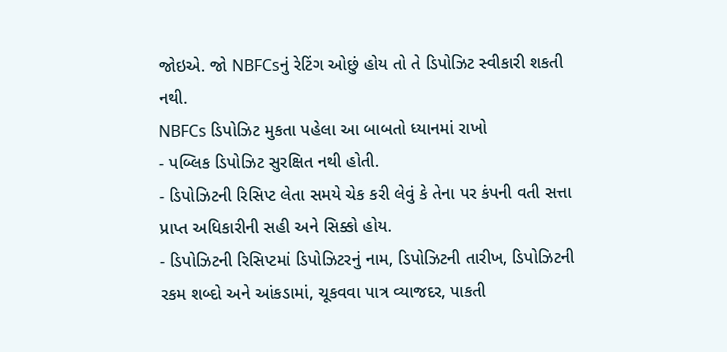જોઇએ. જો NBFCsનું રેટિંગ ઓછું હોય તો તે ડિપોઝિટ સ્વીકારી શકતી નથી.
NBFCs ડિપોઝિટ મુકતા પહેલા આ બાબતો ધ્યાનમાં રાખો
- પબ્લિક ડિપોઝિટ સુરક્ષિત નથી હોતી.
- ડિપોઝિટની રિસિપ્ટ લેતા સમયે ચેક કરી લેવું કે તેના પર કંપની વતી સત્તા પ્રાપ્ત અધિકારીની સહી અને સિક્કો હોય.
- ડિપોઝિટની રિસિપ્ટમાં ડિપોઝિટરનું નામ, ડિપોઝિટની તારીખ, ડિપોઝિટની રકમ શબ્દો અને આંકડામાં, ચૂકવવા પાત્ર વ્યાજદર, પાકતી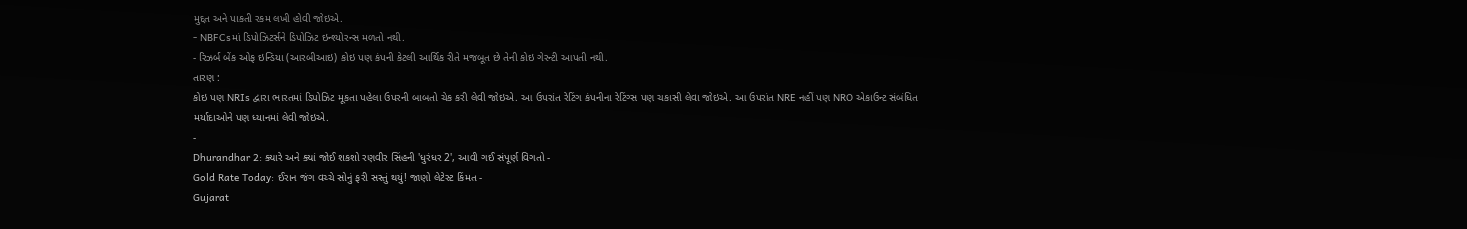મુદ્દત અને પાકતી રકમ લખી હોવી જોઇએ.
- NBFCsમાં ડિપોઝિટર્સને ડિપોઝિટ ઇન્શ્યોરન્સ મળતો નથી.
- રિઝર્બ બેંક ઓફ ઇન્ડિયા (આરબીઆઇ) કોઇ પણ કંપની કેટલી આર્થિક રીતે મજબૂત છે તેની કોઇ ગેરન્ટી આપતી નથી.
તારણ :
કોઇ પણ NRIs દ્વારા ભારતમાં ડિપોઝિટ મૂકતા પહેલા ઉપરની બાબતો ચેક કરી લેવી જોઇએ. આ ઉપરાંત રેટિંગ કંપનીના રેટિંગ્સ પણ ચકાસી લેવા જોઇએ. આ ઉપરાંત NRE નહીં પણ NRO એકાઉન્ટ સંબંધિત મર્યાદાઓને પણ ધ્યાનમાં લેવી જોઇએ.
-
Dhurandhar 2: ક્યારે અને ક્યાં જોઈ શકશો રણવીર સિંહની 'ધુરંધર 2', આવી ગઈ સંપૂર્ણ વિગતો -
Gold Rate Today: ઈરાન જંગ વચ્ચે સોનું ફરી સસ્તું થયું! જાણો લેટેસ્ટ કિંમત -
Gujarat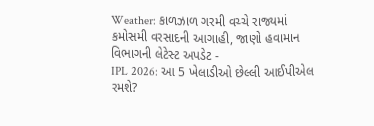Weather: કાળઝાળ ગરમી વચ્ચે રાજ્યમાં કમોસમી વરસાદની આગાહી, જાણો હવામાન વિભાગની લેટેસ્ટ અપડેટ -
IPL 2026: આ 5 ખેલાડીઓ છેલ્લી આઈપીએલ રમશે?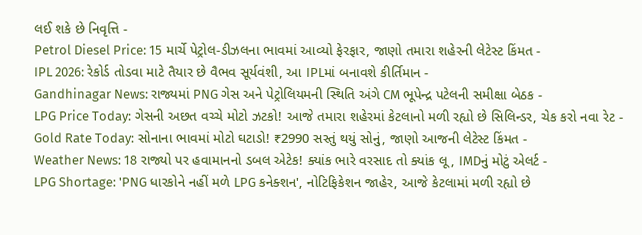લઈ શકે છે નિવૃત્તિ -
Petrol Diesel Price: 15 માર્ચે પેટ્રોલ-ડીઝલના ભાવમાં આવ્યો ફેરફાર, જાણો તમારા શહેરની લેટેસ્ટ કિંમત -
IPL 2026: રેકોર્ડ તોડવા માટે તૈયાર છે વૈભવ સૂર્યવંશી, આ IPLમાં બનાવશે કીર્તિમાન -
Gandhinagar News: રાજ્યમાં PNG ગેસ અને પેટ્રોલિયમની સ્થિતિ અંગે CM ભૂપેન્દ્ર પટેલની સમીક્ષા બેઠક -
LPG Price Today: ગેસની અછત વચ્ચે મોટો ઝટકો! આજે તમારા શહેરમાં કેટલાનો મળી રહ્યો છે સિલિન્ડર, ચેક કરો નવા રેટ -
Gold Rate Today: સોનાના ભાવમાં મોટો ઘટાડો! ₹2990 સસ્તું થયું સોનું, જાણો આજની લેટેસ્ટ કિંમત -
Weather News: 18 રાજ્યો પર હવામાનનો ડબલ એટેક! ક્યાંક ભારે વરસાદ તો ક્યાંક લૂ, IMDનું મોટું એલર્ટ -
LPG Shortage: 'PNG ધારકોને નહીં મળે LPG કનેક્શન', નોટિફિકેશન જાહેર, આજે કેટલામાં મળી રહ્યો છે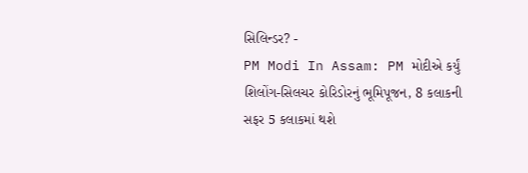સિલિન્ડર? -
PM Modi In Assam: PM મોદીએ કર્યું શિલોંગ-સિલચર કોરિડોરનું ભૂમિપૂજન, 8 કલાકની સફર 5 કલાકમાં થશે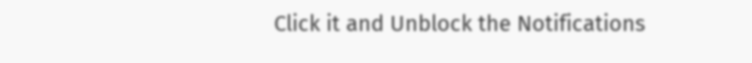Click it and Unblock the Notifications